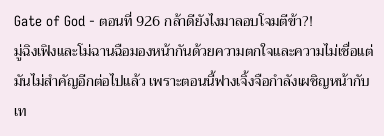Gate of God - ตอนที่ 926 กล้าดียังไงมาลอบโจมตีข้า?!
มู่ฉิงเฟิงและโม่ฉานฉือมองหน้ากันด้วยความตกใจและความไม่เชื่อแต่มันไม่สำคัญอีกต่อไปแล้ว เพราะตอนนี้ฟางเจิ้งจือกำลังเผชิญหน้ากับเท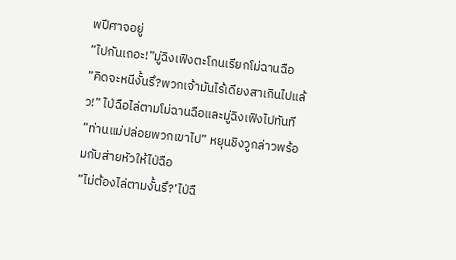พปีศาจอยู่
”ไปกันเถอะ!”มู่ฉิงเฟิงตะโกนเรียกโม่ฉานฉือ
”คิดจะหนีงั้นรึ?พวกเจ้ามันไร้เดียงสาเกินไปแล้ว!” ไป่ฉือไล่ตามโม่ฉานฉือและมู่ฉิงเฟิงไปทันที
”ท่านแม่ปล่อยพวกเขาไป” หยุนชิงวูกล่าวพร้อมกับส่ายหัวให้ไป่ฉือ
”ไม่ต้องไล่ตามงั้นรึ?’ไป่ฉื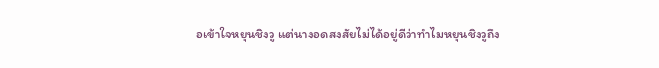อเข้าใจหยุนชิงวู แต่นางอดสงสัยไม่ได้อยู่ดีว่าทำไมหยุนชิงวูถึง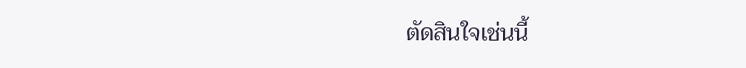ตัดสินใจเช่นนี้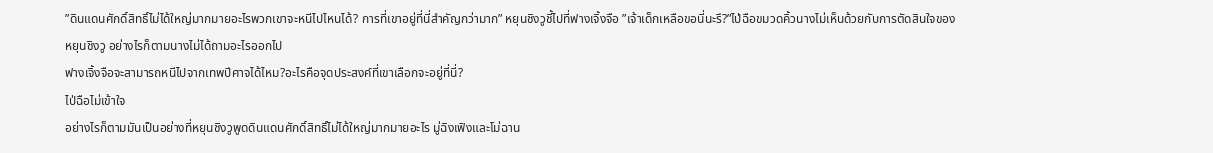”ดินแดนศักดิ์สิทธิ์ไม่ได้ใหญ่มากมายอะไรพวกเขาจะหนีไปไหนได้? การที่เขาอยู่ที่นี่สำคัญกว่ามาก” หยุนชิงวูชี้ไปที่ฟางเจิ้งจือ ”เจ้าเด็กเหลือขอนี่นะรึ?”ไป่ฉือขมวดคิ้วนางไม่เห็นด้วยกับการตัดสินใจของหยุนชิงวู อย่างไรก็ตามนางไม่ได้ถามอะไรออกไป
ฟางเจิ้งจือจะสามารถหนีไปจากเทพปีศาจได้ไหม?อะไรคือจุดประสงค์ที่เขาเลือกจะอยู่ที่นี่?
ไป่ฉือไม่เข้าใจ
อย่างไรก็ตามมันเป็นอย่างที่หยุนชิงวูพูดดินแดนศักดิ์สิทธิ์ไม่ได้ใหญ่มากมายอะไร มู่ฉิงเฟิงและโม่ฉาน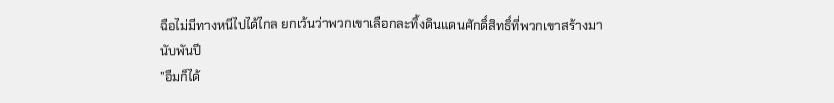ฉือไม่มีทางหนีไปได้ไกล ยกเว้นว่าพวกเขาเลือกละทิ้งดินแดนศักดิ์สิทธิ์ที่พวกเขาสร้างมานับพันปี
”อืมก็ได้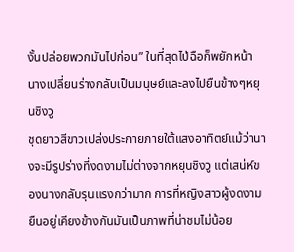งั้นปล่อยพวกมันไปก่อน” ในที่สุดไป่ฉือก็พยักหน้า นางเปลี่ยนร่างกลับเป็นมนุษย์และลงไปยืนข้างๆหยุนชิงวู
ชุดยาวสีขาวเปล่งประกายภายใต้แสงอาทิตย์แม้ว่านางจะมีรูปร่างที่งดงามไม่ต่างจากหยุนชิงวู แต่เสน่ห์ของนางกลับรุนแรงกว่ามาก การที่หญิงสาวผู้งดงามยืนอยู่เคียงข้างกันมันเป็นภาพที่น่าชมไม่น้อย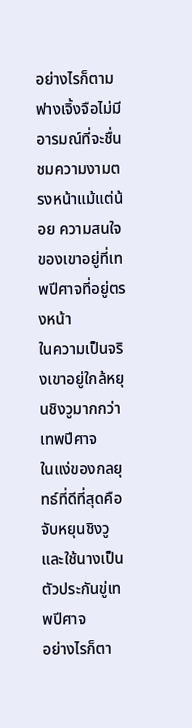อย่างไรก็ตามฟางเจิ้งจือไม่มีอารมณ์ที่จะชื่นชมความงามตรงหน้าแม้แต่น้อย ความสนใจของเขาอยู่ที่เทพปีศาจที่อยู่ตรงหน้า
ในความเป็นจริงเขาอยู่ใกล้หยุนชิงวูมากกว่าเทพปีศาจ
ในแง่ของกลยุทธ์ที่ดีที่สุดคือจับหยุนชิงวูและใช้นางเป็นตัวประกันขู่เทพปีศาจ
อย่างไรก็ตา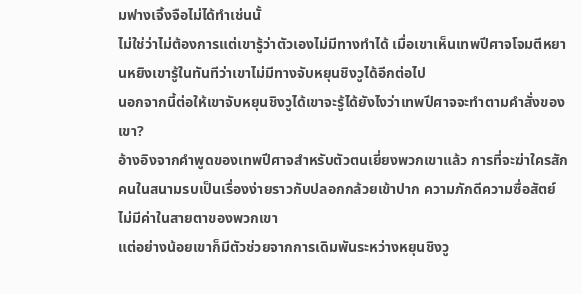มฟางเจิ้งจือไม่ได้ทำเช่นนั้
ไม่ใช่ว่าไม่ต้องการแต่เขารู้ว่าตัวเองไม่มีทางทำได้ เมื่อเขาเห็นเทพปีศาจโจมตีหยานหยิงเขารู้ในทันทีว่าเขาไม่มีทางจับหยุนชิงวูได้อีกต่อไป
นอกจากนี้ต่อให้เขาจับหยุนชิงวูได้เขาจะรู้ได้ยังไงว่าเทพปีศาจจะทำตามคำสั่งของเขา?
อ้างอิงจากคำพูดของเทพปีศาจสำหรับตัวตนเยี่ยงพวกเขาแล้ว การที่จะฆ่าใครสักคนในสนามรบเป็นเรื่องง่ายราวกับปลอกกล้วยเข้าปาก ความภักดีความซื่อสัตย์ไม่มีค่าในสายตาของพวกเขา
แต่อย่างน้อยเขาก็มีตัวช่วยจากการเดิมพันระหว่างหยุนชิงวู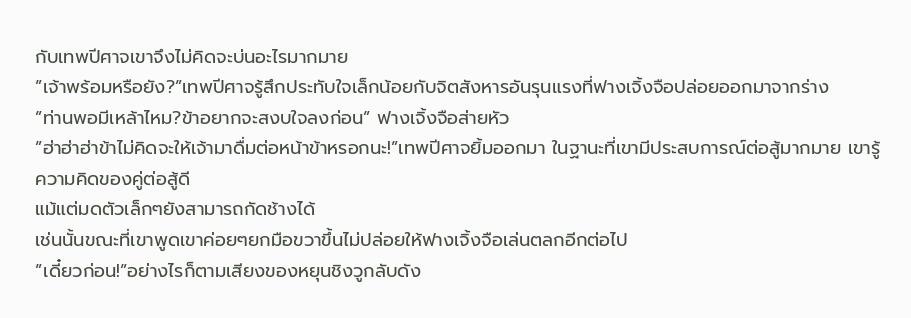กับเทพปีศาจเขาจึงไม่คิดจะบ่นอะไรมากมาย
”เจ้าพร้อมหรือยัง?”เทพปีศาจรู้สึกประทับใจเล็กน้อยกับจิตสังหารอันรุนแรงที่ฟางเจิ้งจือปล่อยออกมาจากร่าง
”ท่านพอมีเหล้าไหม?ข้าอยากจะสงบใจลงก่อน” ฟางเจิ้งจือส่ายหัว
”ฮ่าฮ่าฮ่าข้าไม่คิดจะให้เจ้ามาดื่มต่อหน้าข้าหรอกนะ!”เทพปีศาจยิ้มออกมา ในฐานะที่เขามีประสบการณ์ต่อสู้มากมาย เขารู้ความคิดของคู่ต่อสู้ดี
แม้แต่มดตัวเล็กๆยังสามารถกัดช้างได้
เช่นนั้นขณะที่เขาพูดเขาค่อยๆยกมือขวาขึ้นไม่ปล่อยให้ฟางเจิ้งจือเล่นตลกอีกต่อไป
”เดี๋ยวก่อน!”อย่างไรก็ตามเสียงของหยุนชิงวูกลับดัง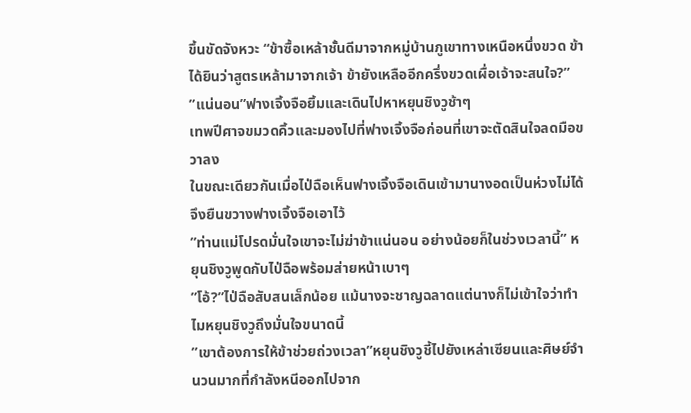ขึ้นขัดจังหวะ “ข้าซื้อเหล้าชั้นดีมาจากหมู่บ้านภูเขาทางเหนือหนึ่งขวด ข้าได้ยินว่าสูตรเหล้ามาจากเจ้า ข้ายังเหลืออีกครึ่งขวดเผื่อเจ้าจะสนใจ?”
”แน่นอน”ฟางเจิ้งจือยิ้มและเดินไปหาหยุนชิงวูช้าๆ
เทพปีศาจขมวดคิ้วและมองไปที่ฟางเจิ้งจือก่อนที่เขาจะตัดสินใจลดมือขวาลง
ในขณะเดียวกันเมื่อไป่ฉือเห็นฟางเจิ้งจือเดินเข้ามานางอดเป็นห่วงไม่ได้จึงยืนขวางฟางเจิ้งจือเอาไว้
”ท่านแม่โปรดมั่นใจเขาจะไม่ฆ่าข้าแน่นอน อย่างน้อยก็ในช่วงเวลานี้” หยุนชิงวูพูดกับไป่ฉือพร้อมส่ายหน้าเบาๆ
”โอ้?”ไป่ฉือสับสนเล็กน้อย แม้นางจะชาญฉลาดแต่นางก็ไม่เข้าใจว่าทำไมหยุนชิงวูถึงมั่นใจขนาดนี้
”เขาต้องการให้ข้าช่วยถ่วงเวลา”หยุนชิงวูชี้ไปยังเหล่าเซียนและศิษย์จำนวนมากที่กำลังหนีออกไปจาก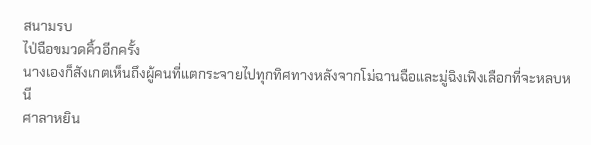สนามรบ
ไป่ฉือขมวดคิ้วอีกครั้ง
นางเองก็สังเกตเห็นถึงผู้คนที่แตกระจายไปทุกทิศทางหลังจากโม่ฉานฉือและมู่ฉิงเฟิงเลือกที่จะหลบหนี
ศาลาหยิน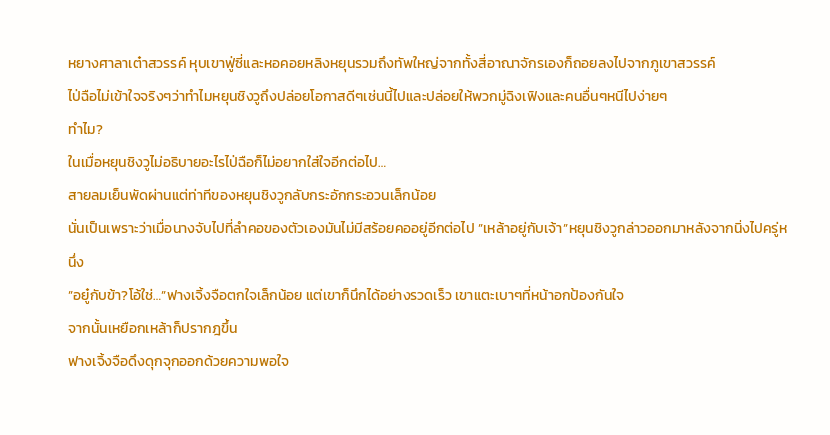หยางศาลาเต๋าสวรรค์ หุบเขาฟู่ซี่และหอคอยหลิงหยุนรวมถึงทัพใหญ่จากทั้งสี่อาณาจักรเองก็ถอยลงไปจากภูเขาสวรรค์
ไป่ฉือไม่เข้าใจจริงๆว่าทำไมหยุนชิงวูถึงปล่อยโอกาสดีๆเช่นนี้ไปและปล่อยให้พวกมู่ฉิงเฟิงและคนอื่นๆหนีไปง่ายๆ
ทำไม?
ในเมื่อหยุนชิงวูไม่อธิบายอะไรไป่ฉือก็ไม่อยากใส่ใจอีกต่อไป…
สายลมเย็นพัดผ่านแต่ท่าทีของหยุนชิงวูกลับกระอักกระอวนเล็กน้อย
นั่นเป็นเพราะว่าเมื่อนางจับไปที่ลำคอของตัวเองมันไม่มีสร้อยคออยู่อีกต่อไป ”เหล้าอยู่กับเจ้า”หยุนชิงวูกล่าวออกมาหลังจากนิ่งไปครู่หนึ่ง
”อยู๋กับข้า?โอ้ใช่…”ฟางเจิ้งจือตกใจเล็กน้อย แต่เขาก็นึกได้อย่างรวดเร็ว เขาแตะเบาๆที่หน้าอกป้องกันใจ
จากนั้นเหยือกเหล้าก็ปรากฎขึ้น
ฟางเจิ้งจือดึงดุกจุกออกด้วยความพอใจ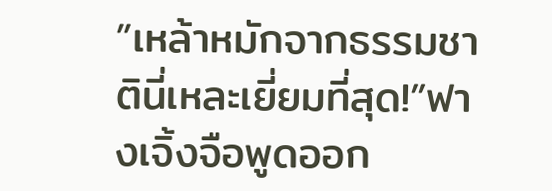”เหล้าหมักจากธรรมชาตินี่เหละเยี่ยมที่สุด!”ฟางเจิ้งจือพูดออก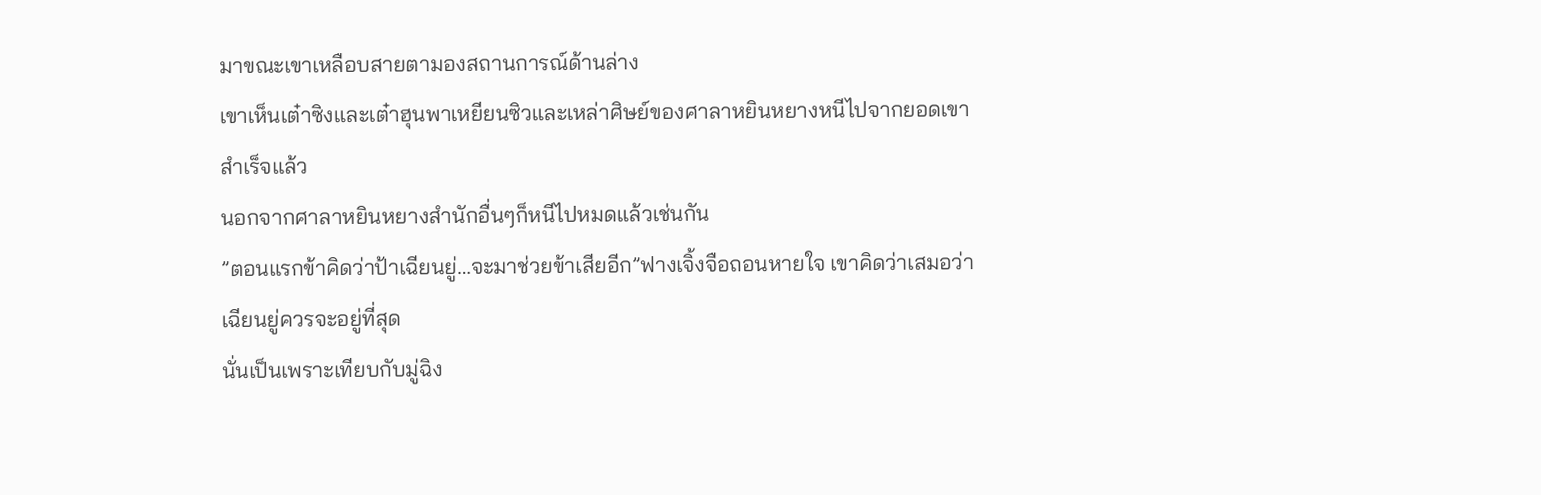มาขณะเขาเหลือบสายตามองสถานการณ์ด้านล่าง
เขาเห็นเต๋าซิงและเต๋าฮุนพาเหยียนซิวและเหล่าศิษย์ของศาลาหยินหยางหนีไปจากยอดเขาสำเร็จแล้ว
นอกจากศาลาหยินหยางสำนักอื่นๆก็หนีไปหมดแล้วเช่นกัน
”ตอนแรกข้าคิดว่าป้าเฉียนยู่…จะมาช่วยข้าเสียอีก”ฟางเจิ้งจือถอนหายใจ เขาคิดว่าเสมอว่าเฉียนยู่ควรจะอยู่ที่สุด
นั่นเป็นเพราะเทียบกับมู่ฉิง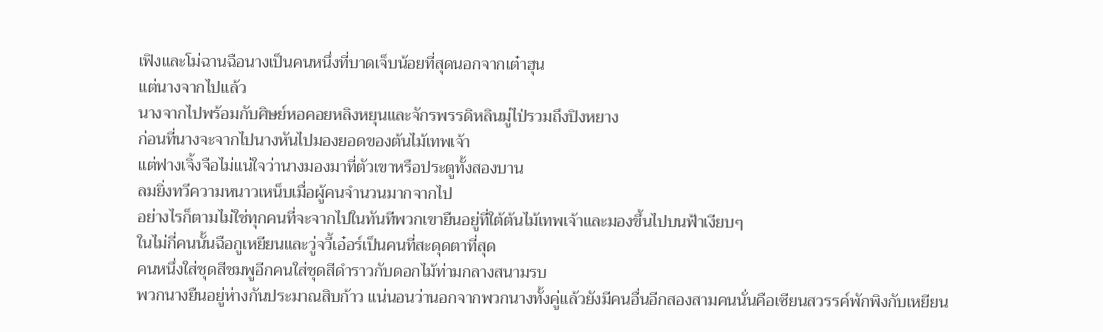เฟิงและโม่ฉานฉือนางเป็นคนหนึ่งที่บาดเจ็บน้อยที่สุดนอกจากเต๋าฮุน
แต่นางจากไปแล้ว
นางจากไปพร้อมกับศิษย์หอคอยหลิงหยุนและจักรพรรดิหลินมู่ไป่รวมถึงปิงหยาง
ก่อนที่นางจะจากไปนางหันไปมองยอดของต้นไม้เทพเจ้า
แต่ฟางเจิ้งจือไม่แน่ใจว่านางมองมาที่ตัวเขาหรือประตูทั้งสองบาน
ลมยิ่งทวีความหนาวเหน็บเมื่อผู้คนจำนวนมากจากไป
อย่างไรก็ตามไม่ใช่ทุกคนที่จะจากไปในทันทีพวกเขายืนอยู่ที่ใต้ต้นไม้เทพเจ้าและมองขึ้นไปบนฟ้าเงียบๆ
ในไม่กี่คนนั้นฉือกูเหยียนและวู่จวี้เอ๋อร์เป็นคนที่สะดุดตาที่สุด
คนหนึ่งใส่ชุดสีชมพูอีกคนใส่ชุดสีดำราวกับดอกไม้ท่ามกลางสนามรบ
พวกนางยืนอยู่ห่างกันประมาณสิบก้าว แน่นอนว่านอกจากพวกนางทั้งคู่แล้วยังมีคนอื่นอีกสองสามคนนั่นคือเซียนสวรรค์พักพิงกับเหยียน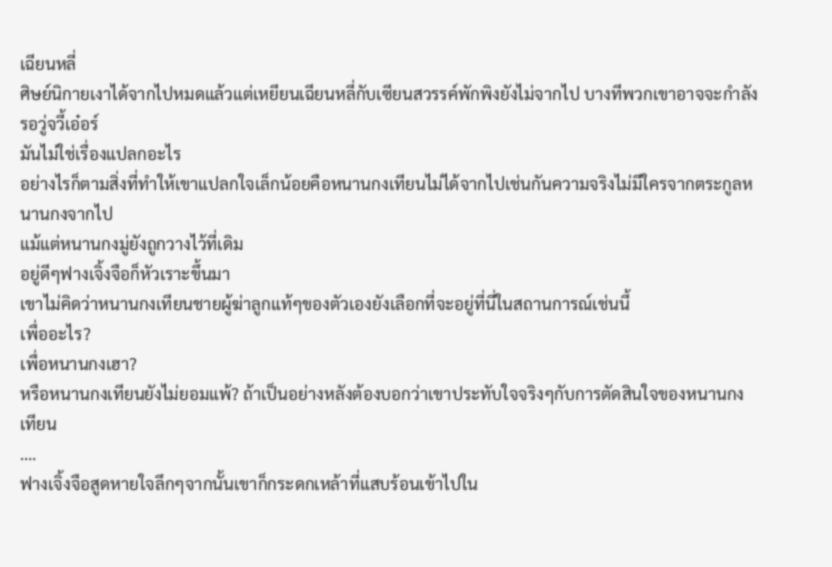เฉียนหลี่
ศิษย์นิกายเงาได้จากไปหมดแล้วแต่เหยียนเฉียนหลี่กับเซียนสวรรค์พักพิงยังไม่จากไป บางทีพวกเขาอาจจะกำลังรอวู่จวี้เอ๋อร์
มันไม่ใช่เรื่องแปลกอะไร
อย่างไรก็ตามสิ่งที่ทำให้เขาแปลกใจเล็กน้อยคือหนานกงเทียนไม่ได้จากไปเช่นกันความจริงไม่มีใครจากตระกูลหนานกงจากไป
แม้แต่หนานกงมู่ยังถูกวางไว้ที่เดิม
อยู่ดีๆฟางเจิ้งจือก็หัวเราะขึ้นมา
เขาไม่คิดว่าหนานกงเทียนชายผู้ฆ่าลูกแท้ๆของตัวเองยังเลือกที่จะอยู่ที่นี่ในสถานการณ์เช่นนี้
เพื่ออะไร?
เพื่อหนานกงเฮา?
หรือหนานกงเทียนยังไม่ยอมแพ้? ถ้าเป็นอย่างหลังต้องบอกว่าเขาประทับใจจริงๆกับการตัดสินใจของหนานกงเทียน
….
ฟางเจิ้งจือสูดหายใจลึกๆจากนั้นเขาก็กระดกเหล้าที่แสบร้อนเข้าไปใน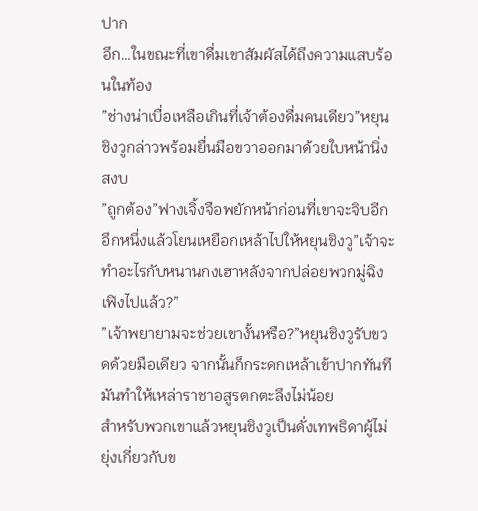ปาก
อึก…ในขณะที่เขาดื่มเขาสัมผัสได้ถึงความแสบร้อนในท้อง
”ช่างน่าเบื่อเหลือเกินที่เจ้าต้องดื่มคนเดียว”หยุนชิงวูกล่าวพร้อมยื่นมือขวาออกมาด้วยใบหน้านิ่งสงบ
”ถูกต้อง”ฟางเจิ้งจือพยักหน้าก่อนที่เขาจะจิบอีกอึกหนึ่งแล้วโยนเหยือกเหล้าไปให้หยุนชิงวู”เจ้าจะทำอะไรกับหนานกงเฮาหลังจากปล่อยพวกมู่ฉิงเฟิงไปแล้ว?”
”เจ้าพยายามจะช่วยเขางั้นหรือ?”หยุนชิงวูรับขวดด้วยมือเดียว จากนั้นก็กระดกเหล้าเข้าปากทันที มันทำให้เหล่าราชาอสูรตกตะลึงไม่น้อย
สำหรับพวกเขาแล้วหยุนชิงวูเป็นดั่งเทพธิดาผู้ไม่ยุ่งเกี่ยวกับข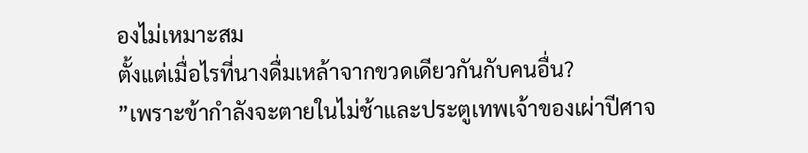องไม่เหมาะสม
ตั้งแต่เมื่อไรที่นางดื่มเหล้าจากขวดเดียวกันกับคนอื่น?
”เพราะข้ากำลังจะตายในไม่ช้าและประตูเทพเจ้าของเผ่าปีศาจ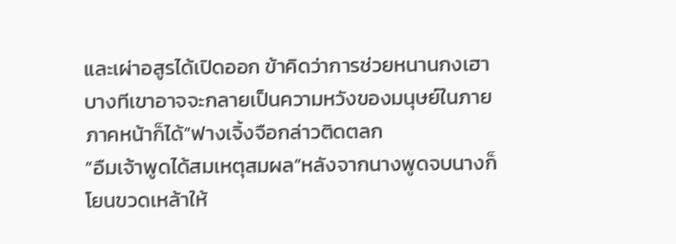และเผ่าอสูรได้เปิดออก ข้าคิดว่าการช่วยหนานกงเฮา บางทีเขาอาจจะกลายเป็นความหวังของมนุษย์ในภายภาคหน้าก็ได้”ฟางเจิ้งจือกล่าวติดตลก
”อืมเจ้าพูดได้สมเหตุสมผล”หลังจากนางพูดจบนางก็โยนขวดเหล้าให้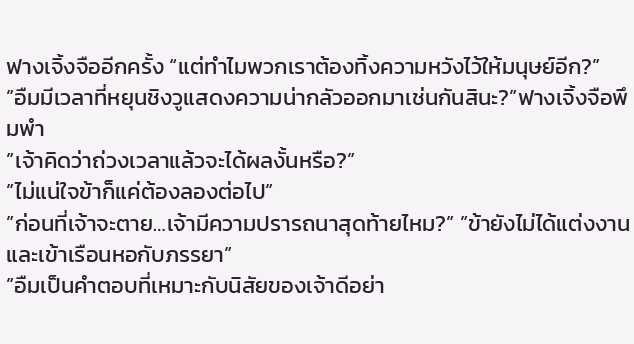ฟางเจิ้งจืออีกครั้ง “แต่ทำไมพวกเราต้องทิ้งความหวังไว้ให้มนุษย์อีก?”
”อืมมีเวลาที่หยุนชิงวูแสดงความน่ากลัวออกมาเช่นกันสินะ?”ฟางเจิ้งจือพึมพำ
”เจ้าคิดว่าถ่วงเวลาแล้วจะได้ผลงั้นหรือ?”
”ไม่แน่ใจข้าก็แค่ต้องลองต่อไป”
”ก่อนที่เจ้าจะตาย…เจ้ามีความปรารถนาสุดท้ายไหม?” ”ข้ายังไม่ได้แต่งงานและเข้าเรือนหอกับภรรยา”
”อืมเป็นคำตอบที่เหมาะกับนิสัยของเจ้าดีอย่า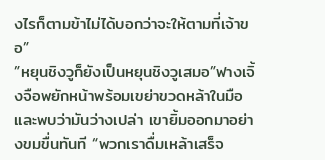งไรก็ตามข้าไม่ได้บอกว่าจะให้ตามที่เจ้าขอ”
”หยุนชิงวูก็ยังเป็นหยุนชิงวูเสมอ”ฟางเจิ้งจือพยักหน้าพร้อมเขย่าขวดหล้าในมือและพบว่ามันว่างเปล่า เขายิ้มออกมาอย่างขมขื่นทันที “พวกเราดื่มเหล้าเสร็จ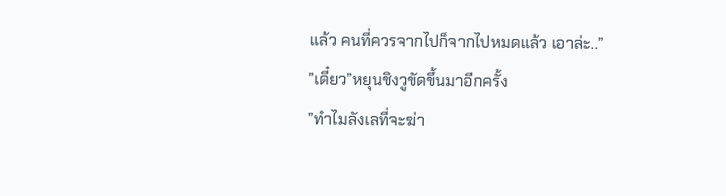แล้ว คนที่ควรจากไปก็จากไปหมดแล้ว เอาล่ะ..”
”เดี๋ยว”หยุนชิงวูขัดขึ้นมาอีกครั้ง
”ทำไมลังเลที่จะฆ่า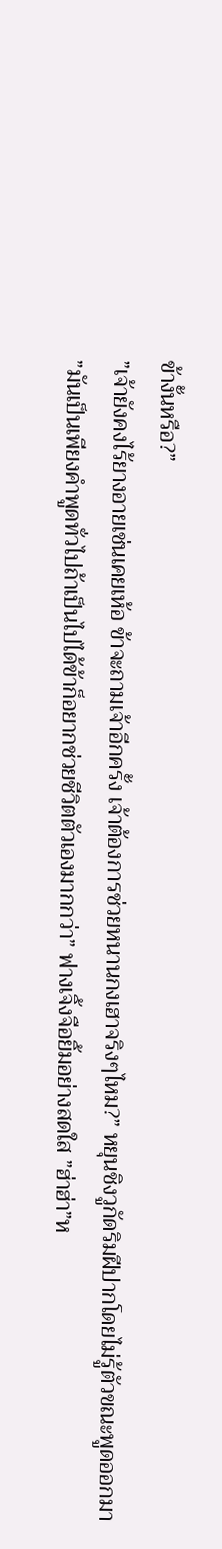ข้างั้นหรือ?”
”เจ้ายังคงไร้ยางอายเช่นเคยเห้อ ข้าจะถามเจ้าอีกครั้ง เจ้าต้องการช่วยหนานกงเฮาจริงๆไหม?” หยุนชิงวูกัดริมฝีปากโดยไม่รู้ตัวขณะพูดออกมา
”มันเป็นเพียงคำพูดทั่วไปถ้าเป็นไปได้ข้าก็อยากช่วยชีวิตตัวเองมากกว่า” ฟางเจิ้งจือยิ้มอย่างสดใส ”ฮ่าฮ่า”ห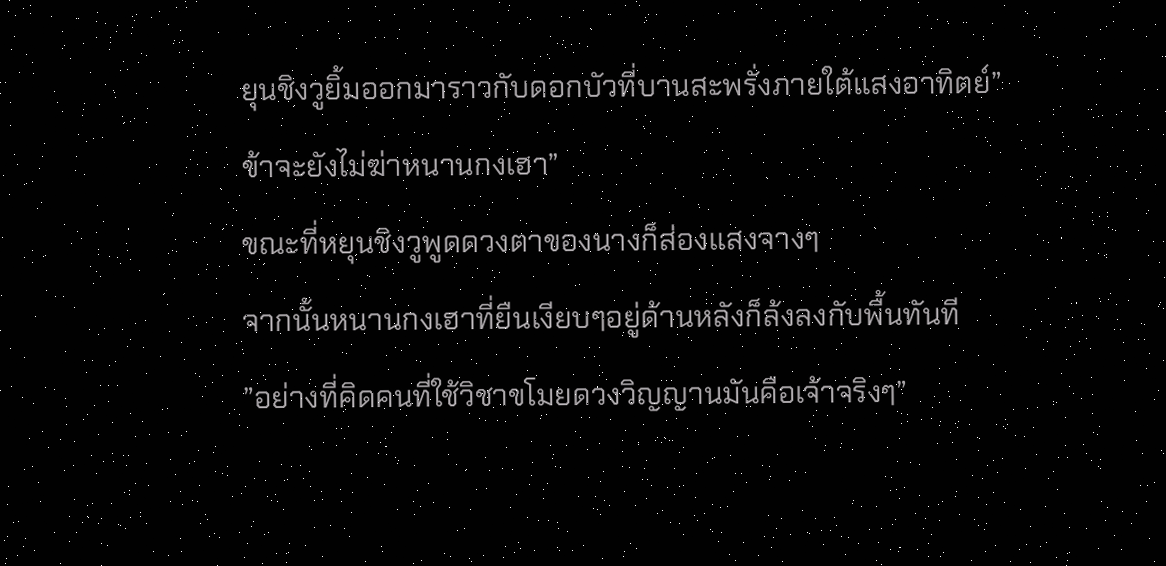ยุนชิงวูยิ้มออกมาราวกับดอกบัวที่บานสะพรั่งภายใต้แสงอาทิตย์”ข้าจะยังไม่ฆ่าหนานกงเฮา”
ขณะที่หยุนชิงวูพูดดวงตาของนางก็ส่องแสงจางๆ
จากนั้นหนานกงเฮาที่ยืนเงียบๆอยู่ด้านหลังก็ล้งลงกับพื้นทันที
”อย่างที่คิดคนที่ใช้วิชาขโมยดวงวิญญานมันคือเจ้าจริงๆ”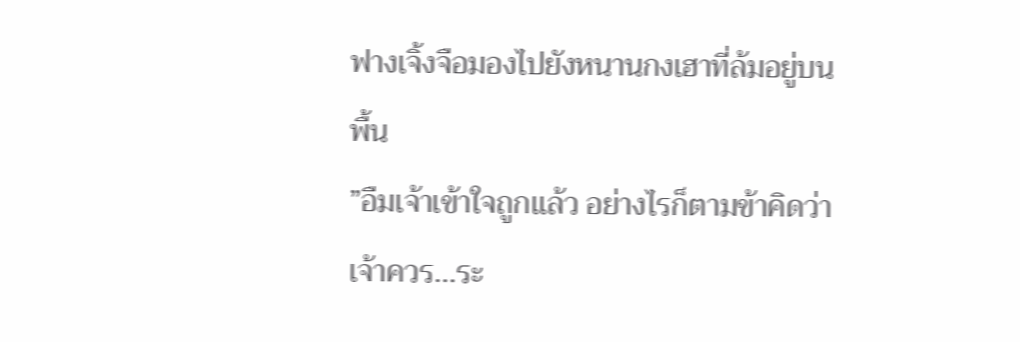ฟางเจิ้งจือมองไปยังหนานกงเฮาที่ล้มอยู่บนพื้น
”อืมเจ้าเข้าใจถูกแล้ว อย่างไรก็ตามข้าคิดว่าเจ้าควร…ระ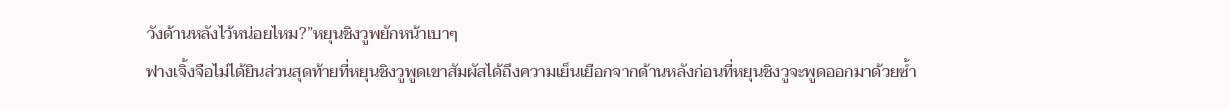วังด้านหลังไว้หน่อยไหม?”หยุนชิงวูพยักหน้าเบาๆ
ฟางเจิ้งจือไม่ได้ยินส่วนสุดท้ายที่หยุนชิงวูพูดเขาสัมผัสได้ถึงความเย็นเยือกจากด้านหลังก่อนที่หยุนชิงวูจะพูดออกมาด้วยซ้ำ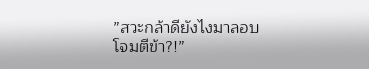”สวะกล้าดียังไงมาลอบโจมตีข้า?!”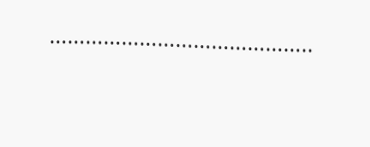……………………………………..